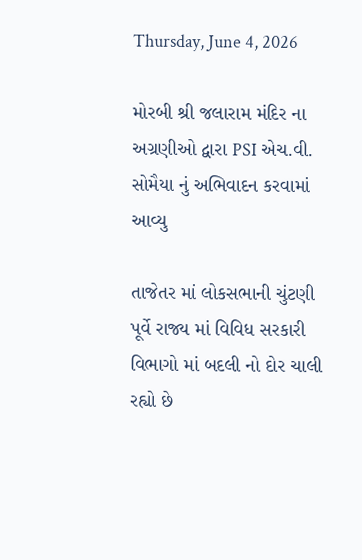Thursday, June 4, 2026

મોરબી શ્રી જલારામ મંદિર ના અગ્રણીઓ દ્વારા PSI એચ.વી. સોમૈયા નું અભિવાદન કરવામાં આવ્યુ

તાજેતર માં લોકસભાની ચુંટણી પૂર્વે રાજ્ય માં વિવિધ સરકારી વિભાગો માં બદલી નો દોર ચાલી રહ્યો છે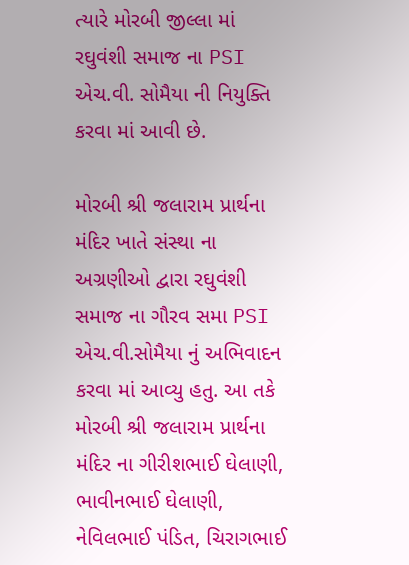ત્યારે મોરબી જીલ્લા માં રઘુવંશી સમાજ ના PSI એચ.વી. સોમૈયા ની નિયુક્તિ કરવા માં આવી છે.

મોરબી શ્રી જલારામ પ્રાર્થના મંદિર ખાતે સંસ્થા ના અગ્રણીઓ દ્વારા રઘુવંશી સમાજ ના ગૌરવ સમા PSI એચ.વી.સોમૈયા નું અભિવાદન કરવા માં આવ્યુ હતુ. આ તકે મોરબી શ્રી જલારામ પ્રાર્થના મંદિર ના ગીરીશભાઈ ઘેલાણી, ભાવીનભાઈ ઘેલાણી, નેવિલભાઈ પંડિત, ચિરાગભાઈ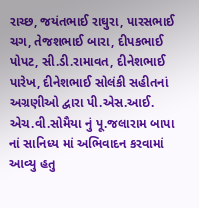રાચ્છ, જયંતભાઈ રાઘુરા, પારસભાઈ ચગ, તેજશભાઈ બારા, દીપકભાઈ પોપટ, સી.ડી.રામાવત, દીનેશભાઈ પારેખ, દીનેશભાઈ સોલંકી સહીતનાં અગ્રણીઓ દ્વારા પી.એસ.આઈ. એચ.વી.સોમૈયા નું પૂ.જલારામ બાપા નાં સાનિધ્ય માં અભિવાદન કરવામાં આવ્યુ હતુ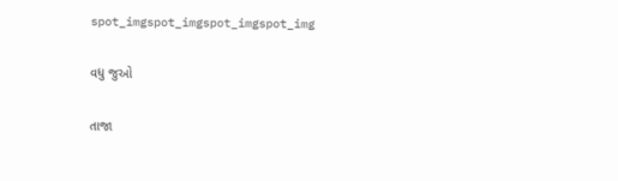spot_imgspot_imgspot_imgspot_img

વધુ જુઓ

તાજા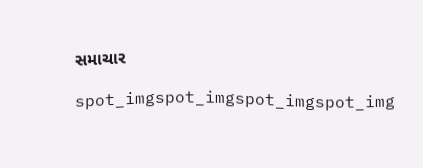સમાચાર

spot_imgspot_imgspot_imgspot_img